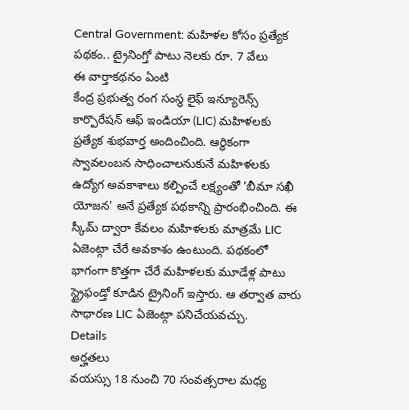Central Government: మహిళల కోసం ప్రత్యేక పథకం.. ట్రైనింగ్తో పాటు నెలకు రూ. 7 వేలు
ఈ వార్తాకథనం ఏంటి
కేంద్ర ప్రభుత్వ రంగ సంస్థ లైఫ్ ఇన్యూరెన్స్ కార్పొరేషన్ ఆఫ్ ఇండియా (LIC) మహిళలకు ప్రత్యేక శుభవార్త అందించింది. ఆర్ధికంగా స్వావలంబన సాధించాలనుకునే మహిళలకు ఉద్యోగ అవకాశాలు కల్పించే లక్ష్యంతో 'బీమా సఖీ యోజన' అనే ప్రత్యేక పథకాన్ని ప్రారంభించింది. ఈ స్కీమ్ ద్వారా కేవలం మహిళలకు మాత్రమే LIC ఏజెంట్గా చేరే అవకాశం ఉంటుంది. పథకంలో భాగంగా కొత్తగా చేరే మహిళలకు మూడేళ్ల పాటు స్ట్రైఫండ్తో కూడిన ట్రైనింగ్ ఇస్తారు. ఆ తర్వాత వారు సాధారణ LIC ఏజెంట్గా పనిచేయవచ్చు.
Details
అర్హతలు
వయస్సు 18 నుంచి 70 సంవత్సరాల మధ్య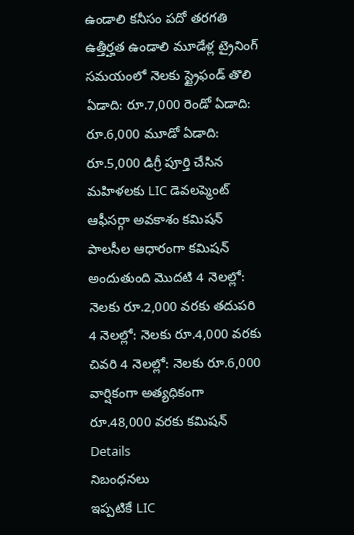ఉండాలి కనీసం పదో తరగతి ఉత్తీర్హత ఉండాలి మూడేళ్ల ట్రైనింగ్ సమయంలో నెలకు స్ట్రైఫండ్ తొలి ఏడాది: రూ.7,000 రెండో ఏడాది: రూ.6,000 మూడో ఏడాది: రూ.5,000 డిగ్రీ పూర్తి చేసిన మహిళలకు LIC డెవలప్మెంట్ ఆఫీసర్గా అవకాశం కమిషన్ పాలసీల ఆధారంగా కమిషన్ అందుతుంది మొదటి 4 నెలల్లో: నెలకు రూ.2,000 వరకు తదుపరి 4 నెలల్లో: నెలకు రూ.4,000 వరకు చివరి 4 నెలల్లో: నెలకు రూ.6,000 వార్షికంగా అత్యధికంగా రూ.48,000 వరకు కమిషన్
Details
నిబంధనలు
ఇప్పటికే LIC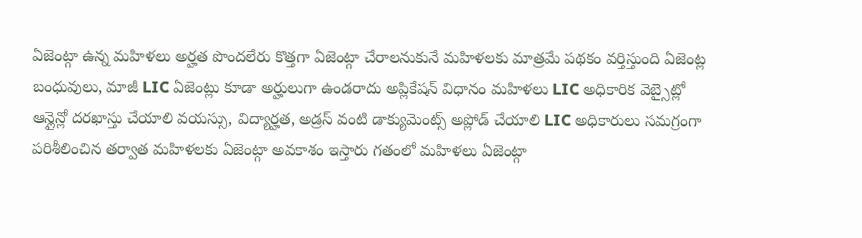ఏజెంట్గా ఉన్న మహిళలు అర్హత పొందలేరు కొత్తగా ఏజెంట్గా చేరాలనుకునే మహిళలకు మాత్రమే పథకం వర్తిస్తుంది ఏజెంట్ల బంధువులు, మాజీ LIC ఏజెంట్లు కూడా అర్హులుగా ఉండరాదు అప్లికేషన్ విధానం మహిళలు LIC అధికారిక వెబ్సైట్లో ఆన్లైన్లో దరఖాస్తు చేయాలి వయస్సు, విద్యార్హత, అడ్రస్ వంటి డాక్యుమెంట్స్ అప్లోడ్ చేయాలి LIC అధికారులు సమగ్రంగా పరిశీలించిన తర్వాత మహిళలకు ఏజెంట్గా అవకాశం ఇస్తారు గతంలో మహిళలు ఏజెంట్గా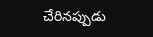చేరినప్పుడు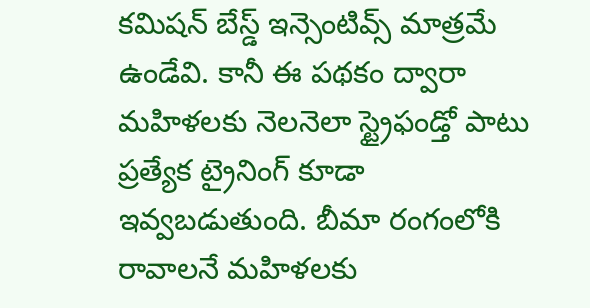కమిషన్ బేస్డ్ ఇన్సెంటివ్స్ మాత్రమే ఉండేవి. కానీ ఈ పథకం ద్వారా మహిళలకు నెలనెలా స్ట్రైఫండ్తో పాటు ప్రత్యేక ట్రైనింగ్ కూడా ఇవ్వబడుతుంది. బీమా రంగంలోకి రావాలనే మహిళలకు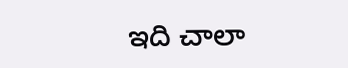ఇది చాలా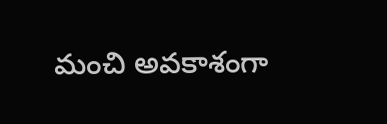మంచి అవకాశంగా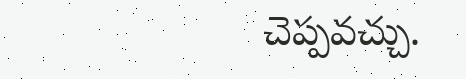చెప్పవచ్చు.